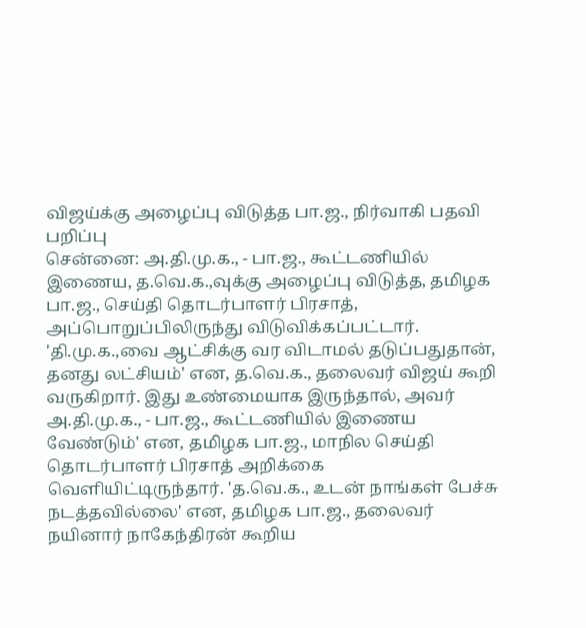விஜய்க்கு அழைப்பு விடுத்த பா.ஜ., நிர்வாகி பதவி பறிப்பு
சென்னை: அ.தி.மு.க., - பா.ஜ., கூட்டணியில் இணைய, த.வெ.க.,வுக்கு அழைப்பு விடுத்த, தமிழக பா.ஜ., செய்தி தொடர்பாளர் பிரசாத், அப்பொறுப்பிலிருந்து விடுவிக்கப்பட்டார். 'தி.மு.க.,வை ஆட்சிக்கு வர விடாமல் தடுப்பதுதான், தனது லட்சியம்' என, த.வெ.க., தலைவர் விஜய் கூறி வருகிறார். இது உண்மையாக இருந்தால், அவர் அ.தி.மு.க., - பா.ஜ., கூட்டணியில் இணைய வேண்டும்' என, தமிழக பா.ஜ., மாநில செய்தி தொடர்பாளர் பிரசாத் அறிக்கை வெளியிட்டிருந்தார். 'த.வெ.க., உடன் நாங்கள் பேச்சு நடத்தவில்லை' என, தமிழக பா.ஜ., தலைவர் நயினார் நாகேந்திரன் கூறிய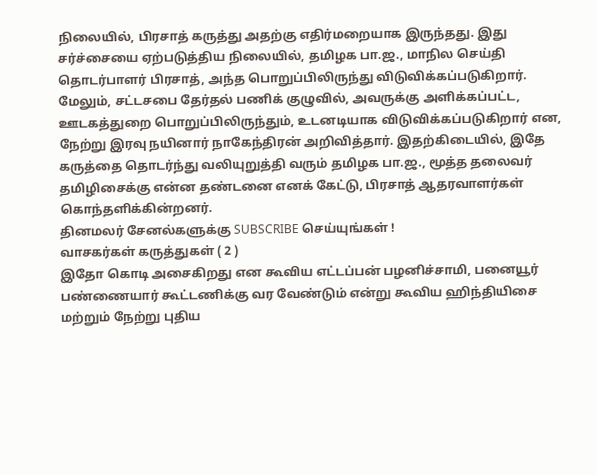நிலையில், பிரசாத் கருத்து அதற்கு எதிர்மறையாக இருந்தது. இது சர்ச்சையை ஏற்படுத்திய நிலையில், தமிழக பா.ஜ., மாநில செய்தி தொடர்பாளர் பிரசாத், அந்த பொறுப்பிலிருந்து விடுவிக்கப்படுகிறார். மேலும், சட்டசபை தேர்தல் பணிக் குழுவில், அவருக்கு அளிக்கப்பட்ட, ஊடகத்துறை பொறுப்பிலிருந்தும், உடனடியாக விடுவிக்கப்படுகிறார் என, நேற்று இரவு நயினார் நாகேந்திரன் அறிவித்தார். இதற்கிடையில், இதே கருத்தை தொடர்ந்து வலியுறுத்தி வரும் தமிழக பா.ஜ., மூத்த தலைவர் தமிழிசைக்கு என்ன தண்டனை எனக் கேட்டு, பிரசாத் ஆதரவாளர்கள் கொந்தளிக்கின்றனர்.
தினமலர் சேனல்களுக்கு SUBSCRIBE செய்யுங்கள் !
வாசகர்கள் கருத்துகள் ( 2 )
இதோ கொடி அசைகிறது என கூவிய எட்டப்பன் பழனிச்சாமி, பனையூர் பண்ணையார் கூட்டணிக்கு வர வேண்டும் என்று கூவிய ஹிந்தியிசை மற்றும் நேற்று புதிய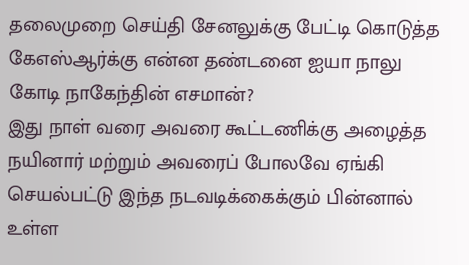தலைமுறை செய்தி சேனலுக்கு பேட்டி கொடுத்த கேஎஸ்ஆர்க்கு என்ன தண்டனை ஐயா நாலு கோடி நாகேந்தின் எசமான்?
இது நாள் வரை அவரை கூட்டணிக்கு அழைத்த நயினார் மற்றும் அவரைப் போலவே ஏங்கி செயல்பட்டு இந்த நடவடிக்கைக்கும் பின்னால் உள்ள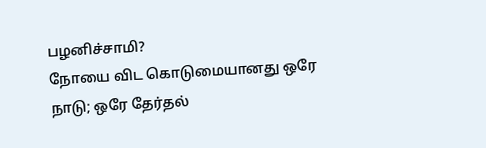பழனிச்சாமி?
நோயை விட கொடுமையானது ஒரே நாடு; ஒரே தேர்தல்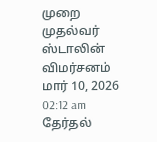முறை முதல்வர் ஸ்டாலின் விமர்சனம்
மார் 10, 2026 02:12 am
தேர்தல்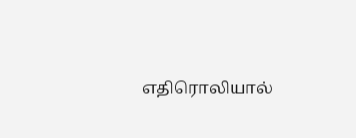எதிரொலியால்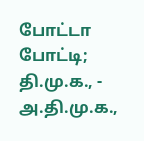போட்டா போட்டி; தி.மு.க., - அ.தி.மு.க.,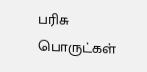பரிசு பொருட்கள்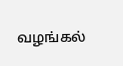வழங்கல்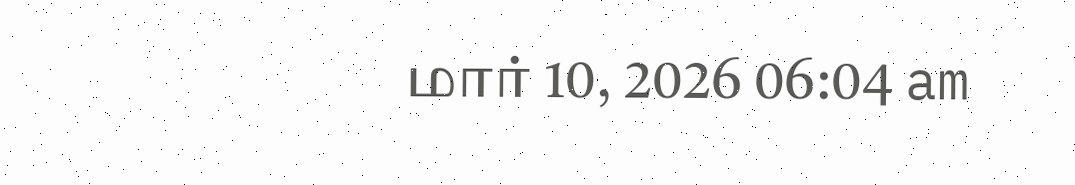மார் 10, 2026 06:04 am